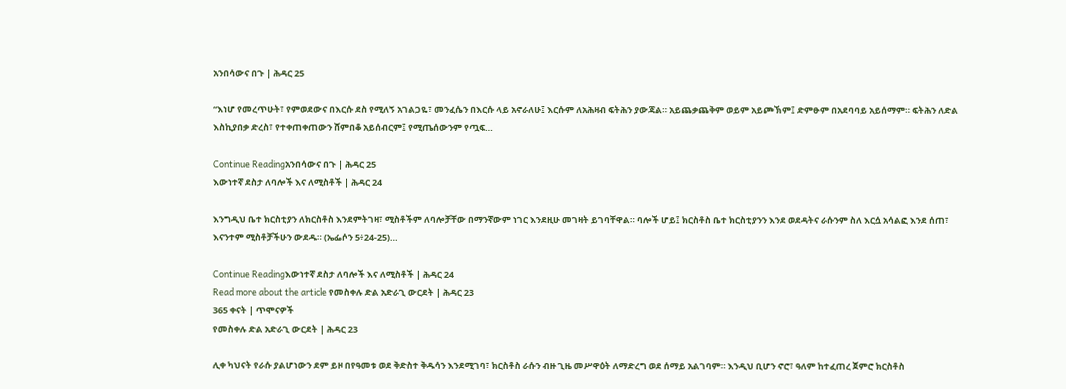አንበሳውና በጉ | ሕዳር 25

“እነሆ የመረጥሁት፣ የምወደውና በእርሱ ደስ የሚለኝ አገልጋዬ፣ መንፈሴን በእርሱ ላይ አኖራለሁ፤ እርሱም ለአሕዛብ ፍትሕን ያውጃል። አይጨቃጨቅም ወይም አይጮኽም፤ ድምፁም በአደባባይ አይሰማም። ፍትሕን ለድል እስኪያበቃ ድረስ፣ የተቀጠቀጠውን ሸምበቆ አይሰብርም፤ የሚጤሰውንም የጧፍ…

Continue Readingአንበሳውና በጉ | ሕዳር 25
እውነተኛ ደስታ ለባሎች እና ለሚስቶች | ሕዳር 24

እንግዲህ ቤተ ክርስቲያን ለክርስቶስ እንደምትገዛ፣ ሚስቶችም ለባሎቻቸው በማንኛውም ነገር እንደዚሁ መገዛት ይገባቸዋል። ባሎች ሆይ፤ ክርስቶስ ቤተ ክርስቲያንን እንደ ወደዳትና ራሱንም ስለ እርሷ አሳልፎ እንደ ሰጠ፣ እናንተም ሚስቶቻችሁን ውደዱ። (ኤፌሶን 5፥24-25)…

Continue Readingእውነተኛ ደስታ ለባሎች እና ለሚስቶች | ሕዳር 24
Read more about the article የመስቀሉ ድል አድራጊ ውርደት | ሕዳር 23
365 ቀናት | ጥሞናዎች
የመስቀሉ ድል አድራጊ ውርደት | ሕዳር 23

ሊቀ ካህናት የራሱ ያልሆነውን ደም ይዞ በየዓመቱ ወደ ቅድስተ ቅዱሳን እንደሚገባ፣ ክርስቶስ ራሱን ብዙ ጊዜ መሥዋዕት ለማድረግ ወደ ሰማይ አልገባም። እንዲህ ቢሆን ኖሮ፣ ዓለም ከተፈጠረ ጀምሮ ክርስቶስ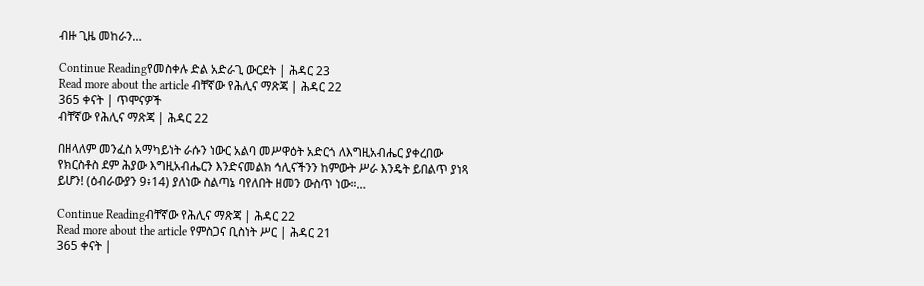ብዙ ጊዜ መከራን…

Continue Readingየመስቀሉ ድል አድራጊ ውርደት | ሕዳር 23
Read more about the article ብቸኛው የሕሊና ማጽጃ | ሕዳር 22
365 ቀናት | ጥሞናዎች
ብቸኛው የሕሊና ማጽጃ | ሕዳር 22

በዘላለም መንፈስ አማካይነት ራሱን ነውር አልባ መሥዋዕት አድርጎ ለእግዚአብሔር ያቀረበው የክርስቶስ ደም ሕያው እግዚአብሔርን እንድናመልክ ኅሊናችንን ከምውት ሥራ እንዴት ይበልጥ ያነጻ ይሆን! (ዕብራውያን 9፥14) ያለነው ስልጣኔ ባየለበት ዘመን ውስጥ ነው።…

Continue Readingብቸኛው የሕሊና ማጽጃ | ሕዳር 22
Read more about the article የምስጋና ቢስነት ሥር | ሕዳር 21
365 ቀናት |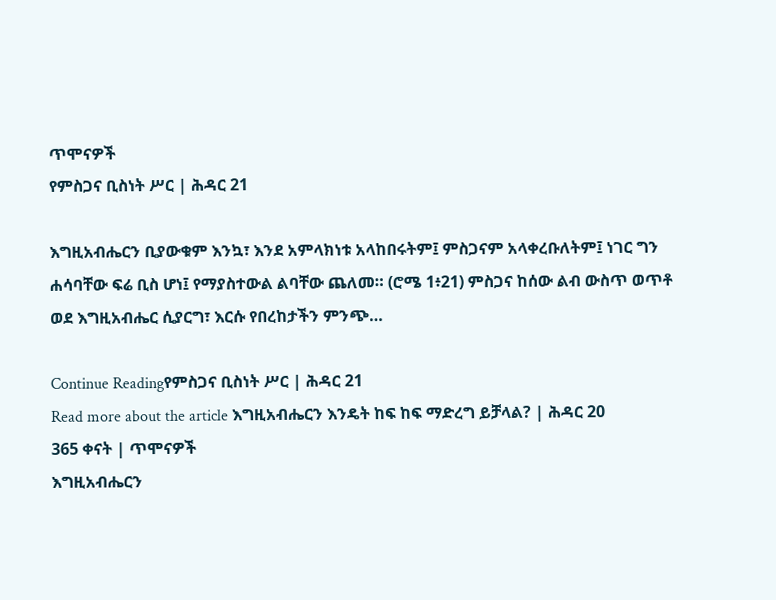ጥሞናዎች
የምስጋና ቢስነት ሥር | ሕዳር 21

እግዚአብሔርን ቢያውቁም እንኳ፣ እንደ አምላክነቱ አላከበሩትም፤ ምስጋናም አላቀረቡለትም፤ ነገር ግን ሐሳባቸው ፍሬ ቢስ ሆነ፤ የማያስተውል ልባቸው ጨለመ። (ሮሜ 1፥21) ምስጋና ከሰው ልብ ውስጥ ወጥቶ ወደ እግዚአብሔር ሲያርግ፣ እርሱ የበረከታችን ምንጭ…

Continue Readingየምስጋና ቢስነት ሥር | ሕዳር 21
Read more about the article እግዚአብሔርን እንዴት ከፍ ከፍ ማድረግ ይቻላል? | ሕዳር 20
365 ቀናት | ጥሞናዎች
እግዚአብሔርን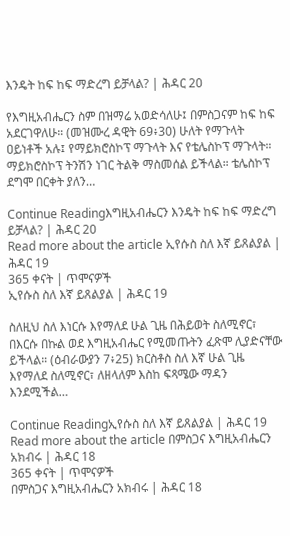እንዴት ከፍ ከፍ ማድረግ ይቻላል? | ሕዳር 20

የእግዚአብሔርን ስም በዝማሬ አወድሳለሁ፤ በምስጋናም ከፍ ከፍ አደርገዋለሁ። (መዝሙረ ዳዊት 69፥30) ሁለት የማጉላት ዐይነቶች አሉ፤ የማይክሮስኮፕ ማጉላት እና የቴሌስኮፕ ማጉላት። ማይክሮስኮፕ ትንሽን ነገር ትልቅ ማስመሰል ይችላል። ቴሌስኮፕ ደግሞ በርቀት ያለን…

Continue Readingእግዚአብሔርን እንዴት ከፍ ከፍ ማድረግ ይቻላል? | ሕዳር 20
Read more about the article ኢየሱስ ስለ እኛ ይጸልያል | ሕዳር 19
365 ቀናት | ጥሞናዎች
ኢየሱስ ስለ እኛ ይጸልያል | ሕዳር 19

ስለዚህ ስለ እነርሱ እየማለደ ሁል ጊዜ በሕይወት ስለሚኖር፣ በእርሱ በኩል ወደ እግዚአብሔር የሚመጡትን ፈጽሞ ሊያድናቸው ይችላል። (ዕብራውያን 7፥25) ክርስቶስ ስለ እኛ ሁል ጊዜ እየማለደ ስለሚኖር፣ ለዘላለም እስከ ፍጻሜው ማዳን እንደሚችል…

Continue Readingኢየሱስ ስለ እኛ ይጸልያል | ሕዳር 19
Read more about the article በምስጋና እግዚአብሔርን አክብሩ | ሕዳር 18
365 ቀናት | ጥሞናዎች
በምስጋና እግዚአብሔርን አክብሩ | ሕዳር 18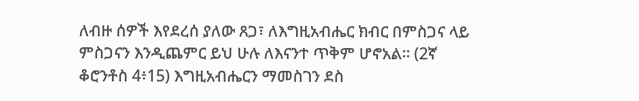ለብዙ ሰዎች እየደረሰ ያለው ጸጋ፣ ለእግዚአብሔር ክብር በምስጋና ላይ ምስጋናን እንዲጨምር ይህ ሁሉ ለእናንተ ጥቅም ሆኖአል። (2ኛ ቆሮንቶስ 4፥15) እግዚአብሔርን ማመስገን ደስ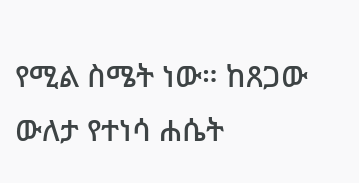የሚል ስሜት ነው። ከጸጋው ውለታ የተነሳ ሐሴት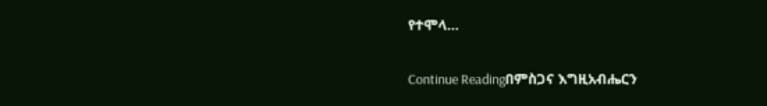የተሞላ…

Continue Readingበምስጋና እግዚአብሔርን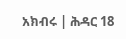አክብሩ | ሕዳር 18